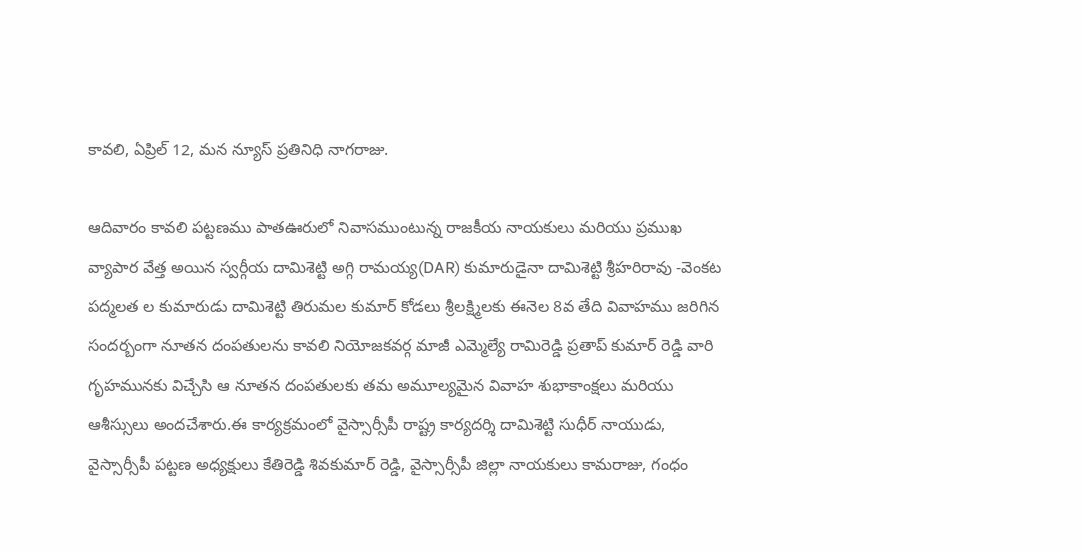కావలి, ఏప్రిల్ 12, మన న్యూస్ ప్రతినిధి నాగరాజు.

ఆదివారం కావలి పట్టణము పాతఊరులో నివాసముంటున్న రాజకీయ నాయకులు మరియు ప్రముఖ వ్యాపార వేత్త అయిన స్వర్గీయ దామిశెట్టి అగ్గి రామయ్య(DAR) కుమారుడైనా దామిశెట్టి శ్రీహరిరావు -వెంకట పద్మలత ల కుమారుడు దామిశెట్టి తిరుమల కుమార్ కోడలు శ్రీలక్ష్మిలకు ఈనెల 8వ తేది వివాహము జరిగిన సందర్బంగా నూతన దంపతులను కావలి నియోజకవర్గ మాజీ ఎమ్మెల్యే రామిరెడ్డి ప్రతాప్ కుమార్ రెడ్డి వారి గృహమునకు విచ్చేసి ఆ నూతన దంపతులకు తమ అమూల్యమైన వివాహ శుభాకాంక్షలు మరియు ఆశీస్సులు అందచేశారు.ఈ కార్యక్రమంలో వైస్సార్సీపీ రాష్ట్ర కార్యదర్శి దామిశెట్టి సుధీర్ నాయుడు, వైస్సార్సీపీ పట్టణ అధ్యక్షులు కేతిరెడ్డి శివకుమార్ రెడ్డి, వైస్సార్సీపీ జిల్లా నాయకులు కామరాజు, గంధం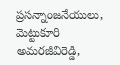ప్రసన్నాంజనేయులు, మెట్టుకూరి అమరజీవిరెడ్డి,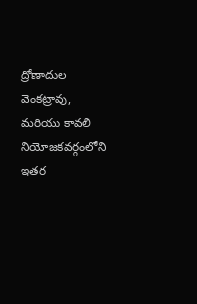ద్రోణాదుల వెంకట్రావు, మరియు కావలి నియోజకవర్గంలోని ఇతర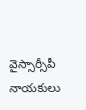వైస్సార్సీపీ నాయకులు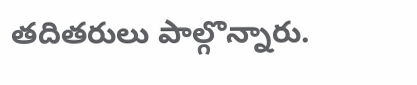తదితరులు పాల్గొన్నారు.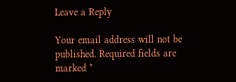Leave a Reply

Your email address will not be published. Required fields are marked *